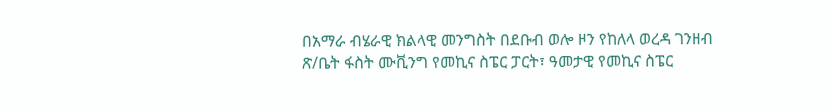በአማራ ብሄራዊ ክልላዊ መንግስት በደቡብ ወሎ ዞን የከለላ ወረዳ ገንዘብ ጽ/ቤት ፋስት ሙቪንግ የመኪና ስፔር ፓርት፣ ዓመታዊ የመኪና ስፔር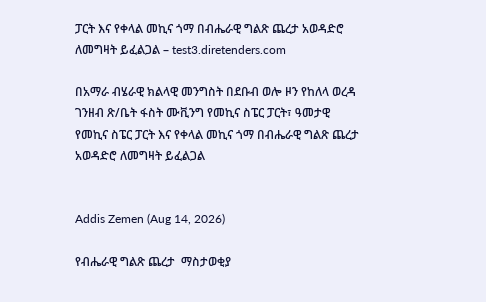ፓርት እና የቀላል መኪና ጎማ በብሔራዊ ግልጽ ጨረታ አወዳድሮ ለመግዛት ይፈልጋል – test3.diretenders.com

በአማራ ብሄራዊ ክልላዊ መንግስት በደቡብ ወሎ ዞን የከለላ ወረዳ ገንዘብ ጽ/ቤት ፋስት ሙቪንግ የመኪና ስፔር ፓርት፣ ዓመታዊ የመኪና ስፔር ፓርት እና የቀላል መኪና ጎማ በብሔራዊ ግልጽ ጨረታ አወዳድሮ ለመግዛት ይፈልጋል


Addis Zemen (Aug 14, 2026)

የብሔራዊ ግልጽ ጨረታ  ማስታወቂያ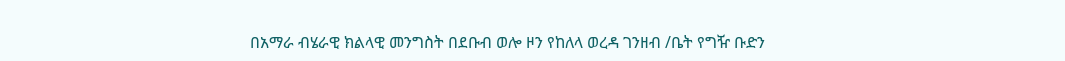በአማራ ብሄራዊ ክልላዊ መንግስት በደቡብ ወሎ ዞን የከለላ ወረዳ ገንዘብ /ቤት የግዥ ቡድን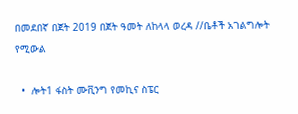በመደበኛ በጀት 2019 በጀት ዓመት ለከላላ ወረዳ //ቤቶች አገልግሎት የሚውል

  •  ሎት1 ፋስት ሙቪንግ የመኪና ስፔር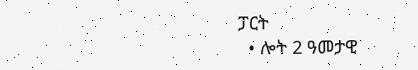ፓርት
  • ሎት 2 ዓመታዊ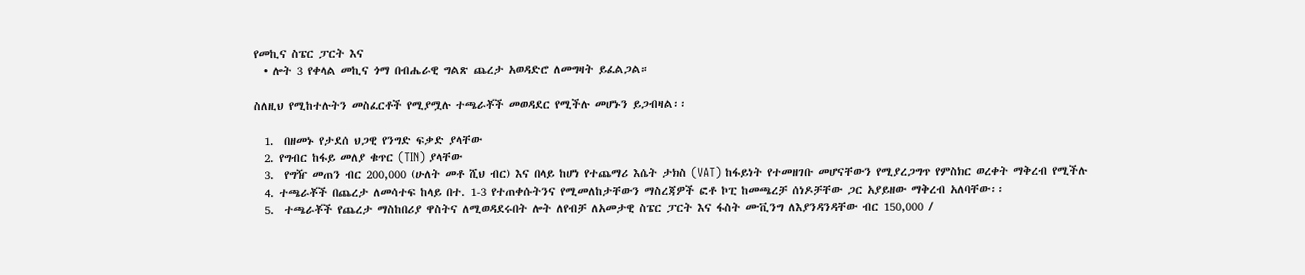የመኪና ስፔር ፓርት እና
  • ሎት 3 የቀላል መኪና ጎማ በብሔራዊ ግልጽ ጨረታ አወዳድሮ ለመግዛት ይፈልጋል።

ስለዚህ የሚከተሉትን መስፈርቶች የሚያሟሉ ተጫራቾች መወዳደር የሚችሉ መሆኑን ይጋብዛል፡፡

  1.  በዘመኑ የታደሰ ህጋዊ የንግድ ፍቃድ ያላቸው
  2. የግብር ከፋይ መለያ ቁጥር (TIN) ያላቸው
  3.  የግዥ መጠን ብር 200,000 (ሁለት መቶ ሺህ ብር) እና በላይ ከሆነ የተጨማሪ እሴት ታክስ (VAT) ከፋይነት የተመዘገቡ መሆናቸውን የሚያረጋግጥ የምስክር ወረቀት ማቅረብ የሚችሉ
  4. ተጫራቾች በጨረታ ለመሳተፍ ከላይ በተ. 1-3 የተጠቀሱትንና የሚመለከታቸውን ማስረጃዎች ፎቶ ኮፒ ከመጫረቻ ሰነዶቻቸው ጋር አያይዘው ማቅረብ አለባቸው፡፡
  5.  ተጫራቾች የጨረታ ማስከበሪያ ዋስትና ለሚወዳደሩበት ሎት ለየብቻ ለአመታዊ ስፔር ፓርት እና ፋስት ሙቪንግ ለእያንዳንዳቸው ብር 150,000 /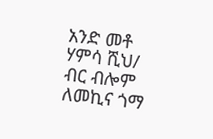አንድ መቶ ሃምሳ ሺህ/ ብር ብሎም ለመኪና ጎማ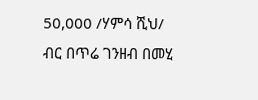50,000 /ሃምሳ ሺህ/ ብር በጥሬ ገንዘብ በመሂ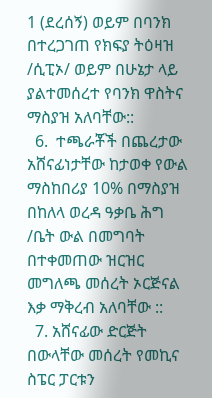1 (ደረሰኝ) ወይም በባንክ በተረጋገጠ የክፍያ ትዕዛዝ /ሲፒኦ/ ወይም በሁኔታ ላይ ያልተመሰረተ የባንክ ዋስትና ማስያዝ አለባቸው::
  6.  ተጫራቾች በጨረታው አሸናፊነታቸው ከታወቀ የውል ማስከበሪያ 10% በማስያዝ በከለላ ወረዳ ዓቃቤ ሕግ /ቤት ውል በመግባት በተቀመጠው ዝርዝር መግለጫ መሰረት ኦርጅናል እቃ ማቅረብ አለባቸው ::
  7. አሸናፊው ድርጅት በውላቸው መሰረት የመኪና ስፔር ፓርቱን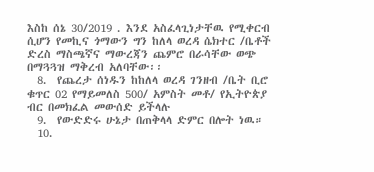እስከ ሰኔ 30/2019 . እንደ አስፈላጊነታቸዉ የሚቀርብ ሲሆን የመኪና ጎማውን ግን ከለላ ወረዳ ሴክተር /ቤቶች ድረስ ማስጫኛና ማውረጃን ጨምሮ በራሳቸው ወጭ በማጓጓዝ ማቅረብ አለባቸው፡፡
  8.  የጨረታ ሰነዱን ከከለላ ወረዳ ገንዘብ /ቤት ቢሮ ቁጥር 02 የማይመለስ 500/ አምስት መቶ/ የኢትዮጵያ ብር በመክፈል መውሰድ ይችላሉ
  9.  የውድድሩ ሁኔታ በጠቅላላ ድምር በሎት ነዉ።
  10.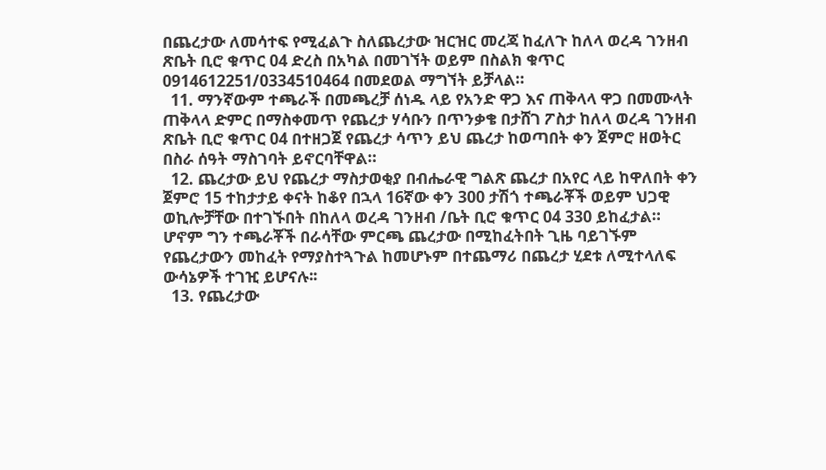በጨረታው ለመሳተፍ የሚፈልጉ ስለጨረታው ዝርዝር መረጃ ከፈለጉ ከለላ ወረዳ ገንዘብ ጽቤት ቢሮ ቁጥር 04 ድረስ በአካል በመገኘት ወይም በስልክ ቁጥር 0914612251/0334510464 በመደወል ማግኘት ይቻላል።
  11. ማንኛውም ተጫራች በመጫረቻ ሰነዱ ላይ የአንድ ዋጋ እና ጠቅላላ ዋጋ በመሙላት ጠቅላላ ድምር በማስቀመጥ የጨረታ ሃሳቡን በጥንቃቄ በታሸገ ፖስታ ከለላ ወረዳ ገንዘብ ጽቤት ቢሮ ቁጥር 04 በተዘጋጀ የጨረታ ሳጥን ይህ ጨረታ ከወጣበት ቀን ጀምሮ ዘወትር በስራ ሰዓት ማስገባት ይኖርባቸዋል።
  12. ጨረታው ይህ የጨረታ ማስታወቂያ በብሔራዊ ግልጽ ጨረታ በአየር ላይ ከዋለበት ቀን ጀምሮ 15 ተከታታይ ቀናት ከቆየ በኋላ 16ኛው ቀን 300 ታሽጎ ተጫራቾች ወይም ህጋዊ ወኪሎቻቸው በተገኙበት በከለላ ወረዳ ገንዘብ /ቤት ቢሮ ቁጥር 04 330 ይከፈታል። ሆኖም ግን ተጫራቾች በራሳቸው ምርጫ ጨረታው በሚከፈትበት ጊዜ ባይገኙም የጨረታውን መከፈት የማያስተጓጉል ከመሆኑም በተጨማሪ በጨረታ ሂደቱ ለሚተላለፍ ውሳኔዎች ተገዢ ይሆናሉ፡፡
  13. የጨረታው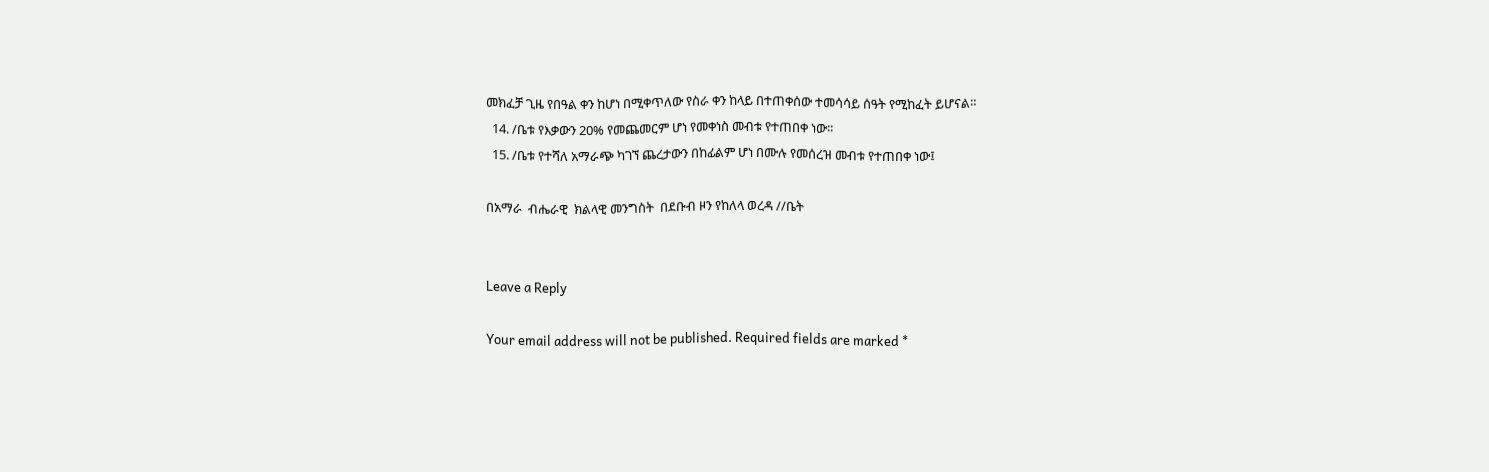መክፈቻ ጊዜ የበዓል ቀን ከሆነ በሚቀጥለው የስራ ቀን ከላይ በተጠቀሰው ተመሳሳይ ሰዓት የሚከፈት ይሆናል።
  14. /ቤቱ የእቃውን 20% የመጨመርም ሆነ የመቀነስ መብቱ የተጠበቀ ነው፡፡
  15. /ቤቱ የተሻለ አማራጭ ካገኘ ጨረታውን በከፊልም ሆነ በሙሉ የመሰረዝ መብቱ የተጠበቀ ነው፤

በአማራ  ብሔራዊ  ክልላዊ መንግስት  በደቡብ ዞን የከለላ ወረዳ //ቤት


Leave a Reply

Your email address will not be published. Required fields are marked *